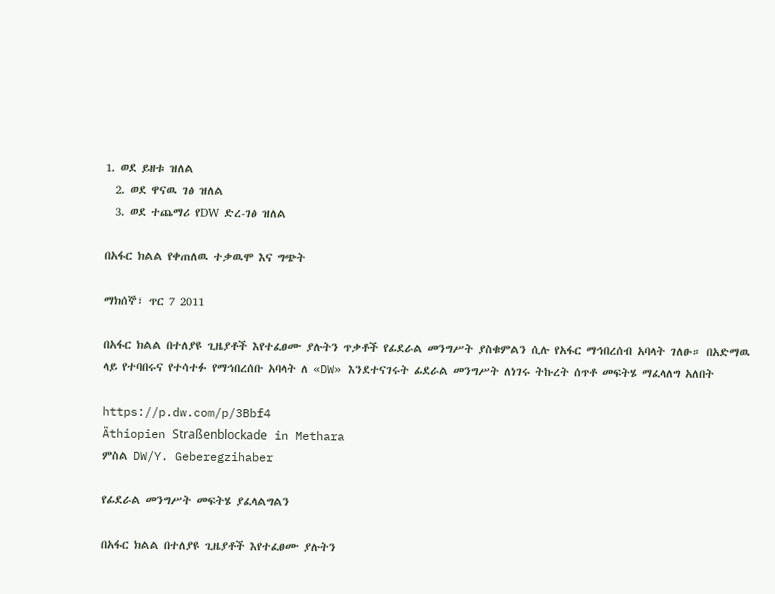1. ወደ ይዘቱ ዝለል
  2. ወደ ዋናዉ ገፅ ዝለል
  3. ወደ ተጨማሪ የDW ድረ-ገፅ ዝለል

በአፋር ክልል የቀጠለዉ ተቃዉሞ እና ግጭት

ማክሰኞ፣ ጥር 7 2011

በአፋር ክልል በተለያዩ ጊዜያቶች እየተፈፀሙ ያሉትን ጥቃቶች የፊደራል መንግሥት ያስቁምልን ሲሉ የአፋር ማኅበረሰብ አባላት ገለፁ። በአድማዉ ላይ የተባበሩና የተሳተፉ የማኅበረሰቡ አባላት ለ «DW» እንደተናገሩት ፊደራል መንግሥት ለነገሩ ትኩረት ሰጥቶ መፍትሄ ማፈላለግ አለበት

https://p.dw.com/p/3Bbf4
Äthiopien Straßenblockade in Methara
ምስል DW/Y. Geberegzihaber

የፊደራል መንግሥት መፍትሄ ያፈላልግልን

በአፋር ክልል በተለያዩ ጊዜያቶች እየተፈፀሙ ያሉትን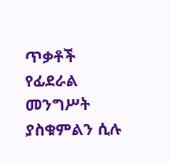ጥቃቶች የፊደራል መንግሥት ያስቁምልን ሲሉ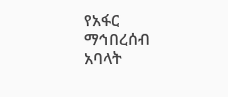የአፋር ማኅበረሰብ አባላት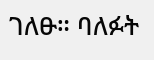ገለፁ። ባለፉት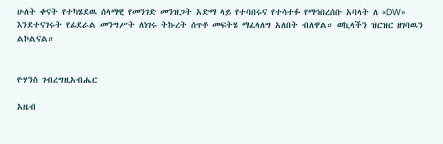ሁለት ቀናት የተካሄደዉ ሰላማዊ የመንገድ መንዝጋት አድማ ላይ የተባበሩና የተሳተፉ የማኅበረሰቡ አባላት ለ «DW» እንደተናገሩት የፊደራል መንግሥት ለነገሩ ትኩረት ሰጥቶ መፍትሄ ማፈላለግ አለበት ብለዋል። ወኪላችን ዝርዝር ዘገባዉን ልኮልናል።


ዮሃንስ ገብረግዚአብሔር

አዜብ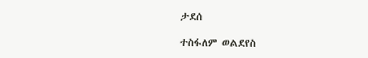ታደሰ

ተስፋለም ወልደየስ